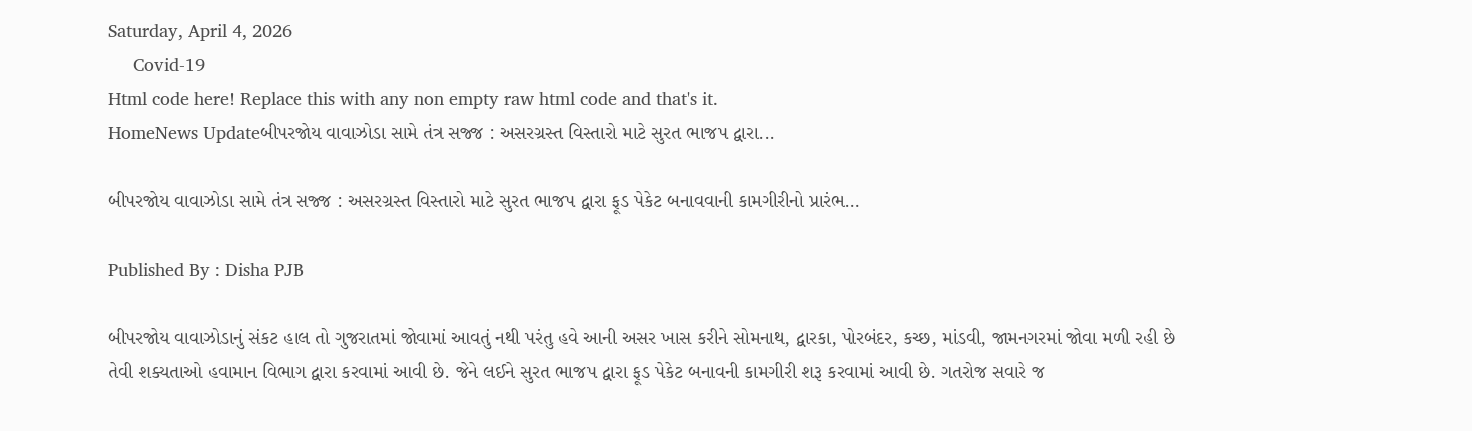Saturday, April 4, 2026
     Covid-19
Html code here! Replace this with any non empty raw html code and that's it.
HomeNews Updateબીપરજોય વાવાઝોડા સામે તંત્ર સજ્જ : અસરગ્રસ્ત વિસ્તારો માટે સુરત ભાજપ દ્વારા...

બીપરજોય વાવાઝોડા સામે તંત્ર સજ્જ : અસરગ્રસ્ત વિસ્તારો માટે સુરત ભાજપ દ્વારા ફૂડ પેકેટ બનાવવાની કામગીરીનો પ્રારંભ…

Published By : Disha PJB

બીપરજોય વાવાઝોડાનું સંકટ હાલ તો ગુજરાતમાં જોવામાં આવતું નથી પરંતુ હવે આની અસર ખાસ કરીને સોમનાથ, દ્વારકા, પોરબંદર, કચ્છ, માંડવી, જામનગરમાં જોવા મળી રહી છે તેવી શક્યતાઓ હવામાન વિભાગ દ્વારા કરવામાં આવી છે. જેને લઈને સુરત ભાજપ દ્વારા ફૂડ પેકેટ બનાવની કામગીરી શરૂ કરવામાં આવી છે. ગતરોજ સવારે જ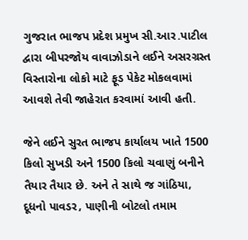ગુજરાત ભાજપ પ્રદેશ પ્રમુખ સી.આર.પાટીલ દ્વારા બીપરજોય વાવાઝોડાને લઈને અસરગ્રસ્ત વિસ્તારોના લોકો માટે ફૂડ પેકેટ મોકલવામાં આવશે તેવી જાહેરાત કરવામાં આવી હતી.

જેને લઈને સુરત ભાજપ કાર્યાલય ખાતે 1500 કિલો સુખડી અને 1500 કિલો ચવાણું બનીને તૈયાર તૈયાર છે. અને તે સાથે જ ગાંઠિયા, દૂધનો પાવડર, પાણીની બોટલો તમામ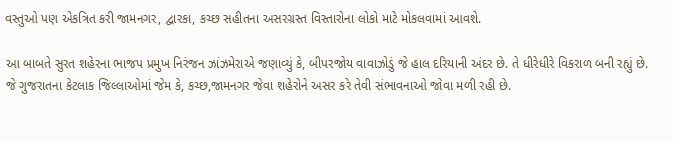વસ્તુઓ પણ એકત્રિત કરી જામનગર, દ્વારકા, કચ્છ સહીતના અસરગ્રસ્ત વિસ્તારોના લોકો માટે મોકલવામાં આવશે.

આ બાબતે સુરત શહેરના ભાજપ પ્રમુખ નિરંજન ઝાંઝમેરાએ જણાવ્યું કે, બીપરજોય વાવાઝોડું જે હાલ દરિયાની અંદર છે. તે ધીરેધીરે વિકરાળ બની રહ્યું છે. જે ગુજરાતના કેટલાક જિલ્લાઓમાં જેમ કે, કચ્છ,જામનગર જેવા શહેરોને અસર કરે તેવી સંભાવનાઓ જોવા મળી રહી છે.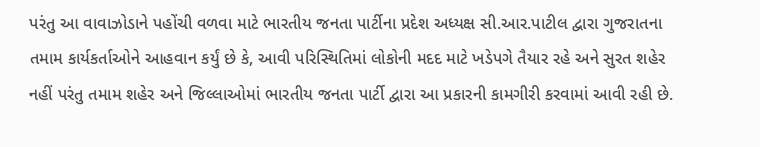પરંતુ આ વાવાઝોડાને પહોંચી વળવા માટે ભારતીય જનતા પાર્ટીના પ્રદેશ અધ્યક્ષ સી.આર.પાટીલ દ્વારા ગુજરાતના તમામ કાર્યકર્તાઓને આહવાન કર્યું છે કે, આવી પરિસ્થિતિમાં લોકોની મદદ માટે ખડેપગે તૈયાર રહે અને સુરત શહેર નહીં પરંતુ તમામ શહેર અને જિલ્લાઓમાં ભારતીય જનતા પાર્ટી દ્વારા આ પ્રકારની કામગીરી કરવામાં આવી રહી છે.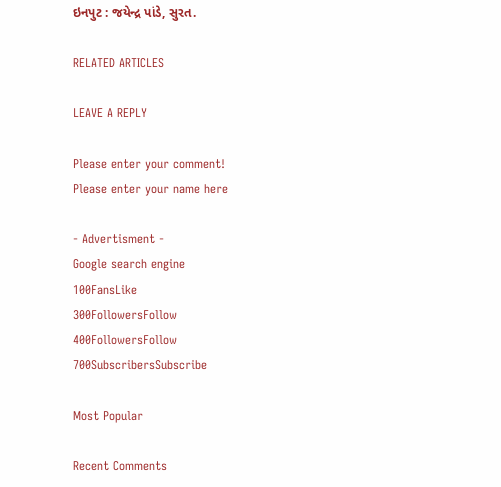ઇનપુટ : જયેન્દ્ર પાંડે, સુરત.

RELATED ARTICLES

LEAVE A REPLY

Please enter your comment!
Please enter your name here

- Advertisment -
Google search engine
100FansLike
300FollowersFollow
400FollowersFollow
700SubscribersSubscribe

Most Popular

Recent Comments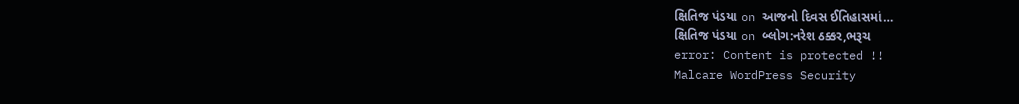ક્ષિતિજ પંડયા on આજનો દિવસ ઈતિહાસમાં…
ક્ષિતિજ પંડયા on બ્લોગ:નરેશ ઠક્કર,ભરૂચ
error: Content is protected !!
Malcare WordPress Security